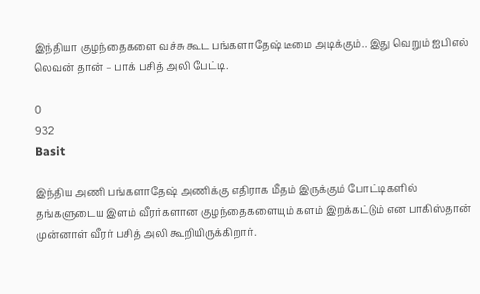இந்தியா குழந்தைகளை வச்சு கூட பங்களாதேஷ் டீமை அடிக்கும்.. இது வெறும் ஐபிஎல் லெவன் தான் – பாக் பசித் அலி பேட்டி.

0
932
Basit

இந்திய அணி பங்களாதேஷ் அணிக்கு எதிராக மீதம் இருக்கும் போட்டிகளில் தங்களுடைய இளம் வீரர்களான குழந்தைகளையும் களம் இறக்கட்டும் என பாகிஸ்தான் முன்னாள் வீரர் பசித் அலி கூறியிருக்கிறார்.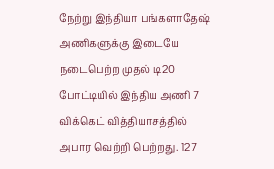நேற்று இந்தியா பங்களாதேஷ் அணிகளுக்கு இடையே நடைபெற்ற முதல் டி20 போட்டியில் இந்திய அணி 7 விக்கெட் வித்தியாசத்தில் அபார வெற்றி பெற்றது. 127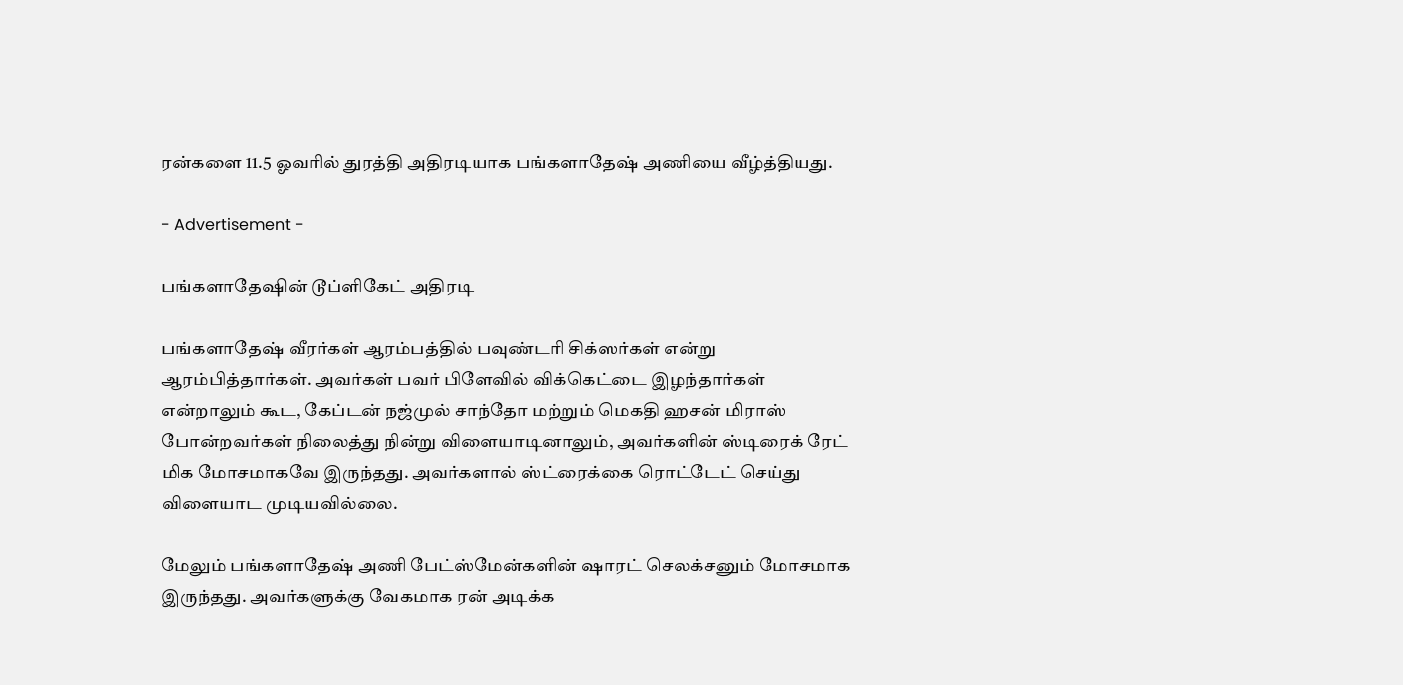ரன்களை 11.5 ஓவரில் துரத்தி அதிரடியாக பங்களாதேஷ் அணியை வீழ்த்தியது.

- Advertisement -

பங்களாதேஷின் டூப்ளிகேட் அதிரடி

பங்களாதேஷ் வீரர்கள் ஆரம்பத்தில் பவுண்டரி சிக்ஸர்கள் என்று ஆரம்பித்தார்கள். அவர்கள் பவர் பிளேவில் விக்கெட்டை இழந்தார்கள் என்றாலும் கூட, கேப்டன் நஜ்முல் சாந்தோ மற்றும் மெகதி ஹசன் மிராஸ் போன்றவர்கள் நிலைத்து நின்று விளையாடினாலும், அவர்களின் ஸ்டிரைக் ரேட் மிக மோசமாகவே இருந்தது. அவர்களால் ஸ்ட்ரைக்கை ரொட்டேட் செய்து விளையாட முடியவில்லை.

மேலும் பங்களாதேஷ் அணி பேட்ஸ்மேன்களின் ஷாரட் செலக்சனும் மோசமாக இருந்தது. அவர்களுக்கு வேகமாக ரன் அடிக்க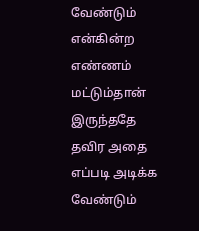வேண்டும் என்கின்ற எண்ணம் மட்டும்தான் இருந்ததே தவிர அதை எப்படி அடிக்க வேண்டும்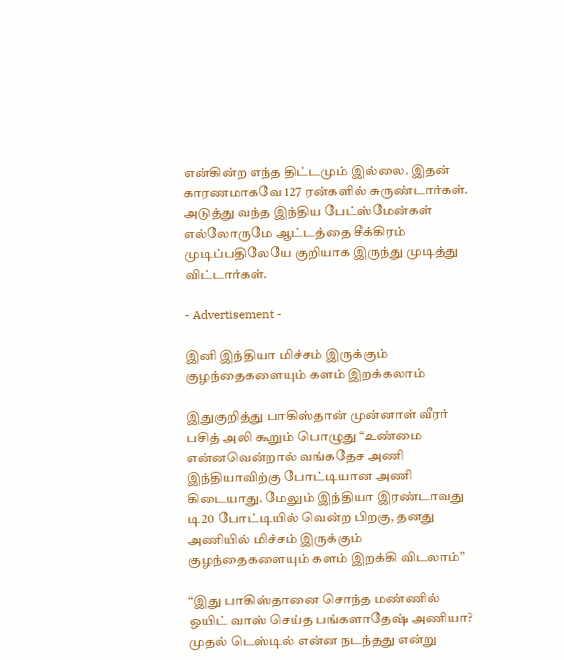என்கின்ற எந்த திட்டமும் இல்லை. இதன் காரணமாகவே 127 ரன்களில் சுருண்டார்கள். அடுத்து வந்த இந்திய பேட்ஸ்மேன்கள் எல்லோருமே ஆட்டத்தை சீக்கிரம் முடிப்பதிலேயே குறியாக இருந்து முடித்து விட்டார்கள்.

- Advertisement -

இனி இந்தியா மிச்சம் இருக்கும் குழந்தைகளையும் களம் இறக்கலாம்

இதுகுறித்து பாகிஸ்தான் முன்னாள் வீரர் பசித் அலி கூறும் பொழுது “உண்மை என்னவென்றால் வங்கதேச அணி இந்தியாவிற்கு போட்டியான அணி கிடையாது. மேலும் இந்தியா இரண்டாவது டி20 போட்டியில் வென்ற பிறகு, தனது அணியில் மிச்சம் இருக்கும் குழந்தைகளையும் களம் இறக்கி விடலாம்”

“இது பாகிஸ்தானை சொந்த மண்ணில் ஒயிட் வாஸ் செய்த பங்களாதேஷ் அணியா? முதல் டெஸ்டில் என்ன நடந்தது என்று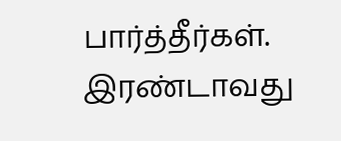பார்த்தீர்கள். இரண்டாவது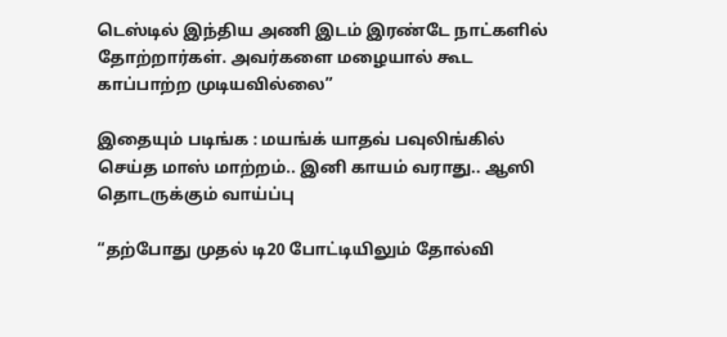டெஸ்டில் இந்திய அணி இடம் இரண்டே நாட்களில் தோற்றார்கள். அவர்களை மழையால் கூட காப்பாற்ற முடியவில்லை”

இதையும் படிங்க : மயங்க் யாதவ் பவுலிங்கில் செய்த மாஸ் மாற்றம்.. இனி காயம் வராது.. ஆஸி தொடருக்கும் வாய்ப்பு

“தற்போது முதல் டி20 போட்டியிலும் தோல்வி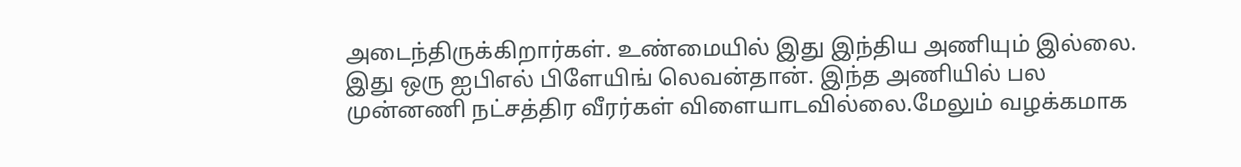அடைந்திருக்கிறார்கள். உண்மையில் இது இந்திய அணியும் இல்லை. இது ஒரு ஐபிஎல் பிளேயிங் லெவன்தான். இந்த அணியில் பல முன்னணி நட்சத்திர வீரர்கள் விளையாடவில்லை.மேலும் வழக்கமாக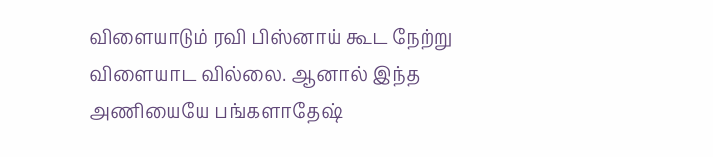விளையாடும் ரவி பிஸ்னாய் கூட நேற்று விளையாட வில்லை. ஆனால் இந்த அணியையே பங்களாதேஷ்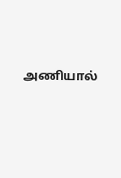அணியால்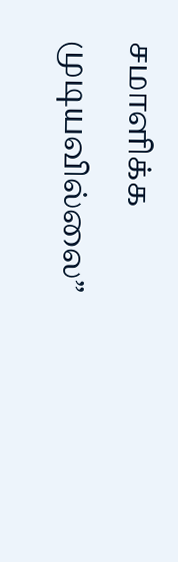சமாளிக்க முடியவில்லை”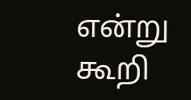என்று கூறி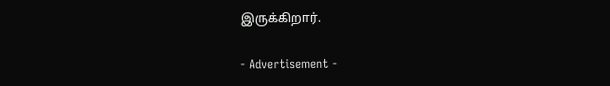இருக்கிறார்.

- Advertisement -